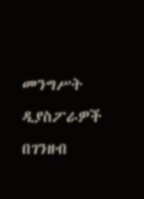መንግሥት ዲያስፖራዎች በገንዘብ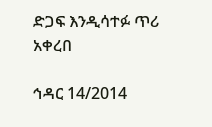ድጋፍ እንዲሳተፉ ጥሪ አቀረበ

ኅዳር 14/2014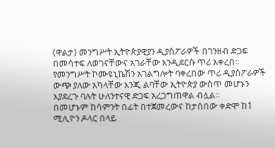(ዋልታ) መንግሥት ኢትዮጵያዊያን ዲያስፖራዎች በገንዘብ ድጋፍ በመሳተፍ ለወገናቸውና አገራቸው እንዲደርሱ ጥሪ አቀረበ።
የመንግሥት ኮሙዩኒኬሽን አገልግሎት ባቀረበው ጥሪ ዲያስፖራዎች ውጭ ያለው አካላቸው እንጂ ልባቸው ኢትዮጵያ ውስጥ መሆኑን እያደረጉ ባሉት ሁለንተናዊ ድጋፍ አረጋግጠዋል ብሏል።
በመሆኑም ከሳምንት በፊት በተጀመረውና ከታሰበው ቀድሞ ከ1 ሚሊዮን ዶላር በላይ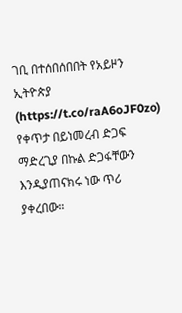ገቢ በተሰበሰበበት የአይዞን ኢትዮጵያ (https://t.co/raA6oJF0zo) የቀጥታ በይነመረብ ድጋፍ ማድረጊያ በኩል ድጋፋቸውን እንዲያጠናክሩ ነው ጥሪ ያቀረበው።